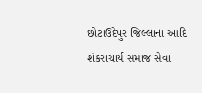છોટાઉદેપુર જિલ્લાના આદિ શંકરાચાર્ય સમાજ સેવા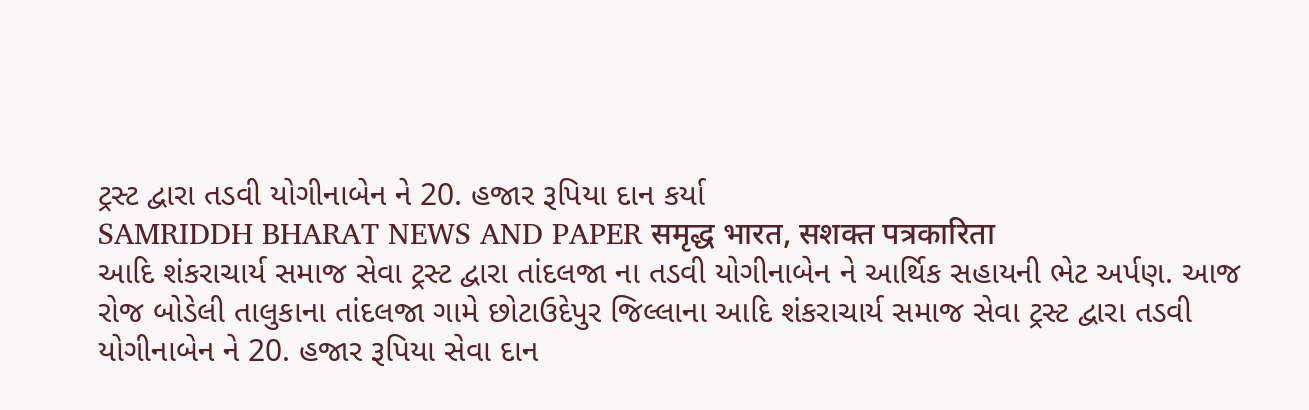ટ્રસ્ટ દ્વારા તડવી યોગીનાબેન ને 20. હજાર રૂપિયા દાન કર્યા
SAMRIDDH BHARAT NEWS AND PAPER समृद्ध भारत, सशक्त पत्रकारिता
આદિ શંકરાચાર્ય સમાજ સેવા ટ્રસ્ટ દ્વારા તાંદલજા ના તડવી યોગીનાબેન ને આર્થિક સહાયની ભેટ અર્પણ. આજ રોજ બોડેલી તાલુકાના તાંદલજા ગામે છોટાઉદેપુર જિલ્લાના આદિ શંકરાચાર્ય સમાજ સેવા ટ્રસ્ટ દ્વારા તડવી યોગીનાબેન ને 20. હજાર રૂપિયા સેવા દાન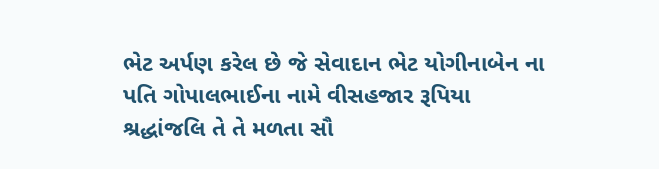ભેટ અર્પણ કરેલ છે જે સેવાદાન ભેટ યોગીનાબેન ના પતિ ગોપાલભાઈના નામે વીસહજાર રૂપિયા શ્રદ્ધાંજલિ તે તે મળતા સૌ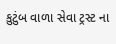કુટુંબ વાળા સેવા ટ્રસ્ટ ના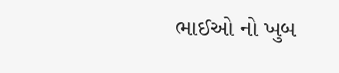ભાઈઓ નો ખુબ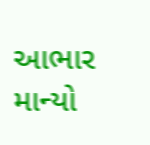આભાર માન્યો